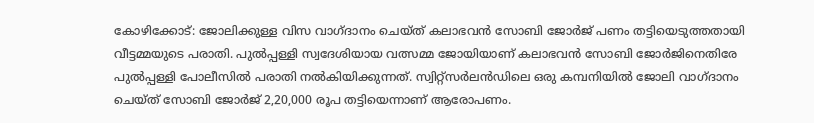കോഴിക്കോട്: ജോലിക്കുള്ള വിസ വാഗ്ദാനം ചെയ്ത് കലാഭവന്‍ സോബി ജോര്‍ജ് പണം തട്ടിയെടുത്തതായി വീട്ടമ്മയുടെ പരാതി. പുല്‍പ്പള്ളി സ്വദേശിയായ വത്സമ്മ ജോയിയാണ് കലാഭവന്‍ സോബി ജോര്‍ജിനെതിരേ പുല്‍പ്പള്ളി പോലീസില്‍ പരാതി നല്‍കിയിക്കുന്നത്. സ്വിറ്റ്‌സര്‍ലന്‍ഡിലെ ഒരു കമ്പനിയില്‍ ജോലി വാഗ്ദാനം ചെയ്ത് സോബി ജോര്‍ജ് 2,20,000 രൂപ തട്ടിയെന്നാണ് ആരോപണം.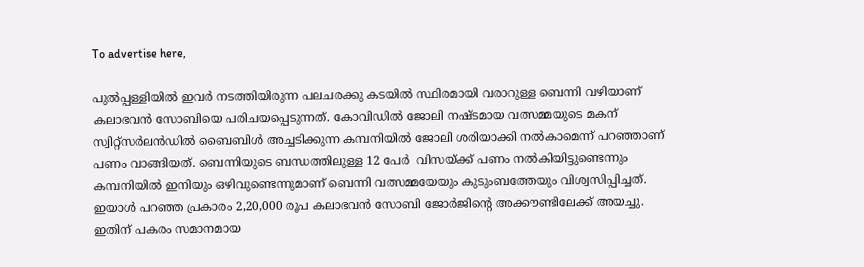To advertise here,

പുല്‍പ്പള്ളിയില്‍ ഇവര്‍ നടത്തിയിരുന്ന പലചരക്കു കടയില്‍ സ്ഥിരമായി വരാറുള്ള ബെന്നി വഴിയാണ് കലാഭവന്‍ സോബിയെ പരിചയപ്പെടുന്നത്. കോവിഡില്‍ ജോലി നഷ്ടമായ വത്സമ്മയുടെ മകന് സ്വിറ്റ്‌സര്‍ലന്‍ഡില്‍ ബൈബിള്‍ അച്ചടിക്കുന്ന കമ്പനിയില്‍ ജോലി ശരിയാക്കി നല്‍കാമെന്ന് പറഞ്ഞാണ് പണം വാങ്ങിയത്. ബെന്നിയുടെ ബന്ധത്തിലുള്ള 12 പേര്‍  വിസയ്ക്ക് പണം നല്‍കിയിട്ടുണ്ടെന്നും കമ്പനിയില്‍ ഇനിയും ഒഴിവുണ്ടെന്നുമാണ് ബെന്നി വത്സമ്മയേയും കുടുംബത്തേയും വിശ്വസിപ്പിച്ചത്. ഇയാള്‍ പറഞ്ഞ പ്രകാരം 2,20,000 രൂപ കലാഭവന്‍ സോബി ജോര്‍ജിന്റെ അക്കൗണ്ടിലേക്ക് അയച്ചു. ഇതിന് പകരം സമാനമായ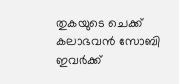തുകയുടെ ചെക്ക് കലാഭവന്‍ സോബി ഇവര്‍ക്ക്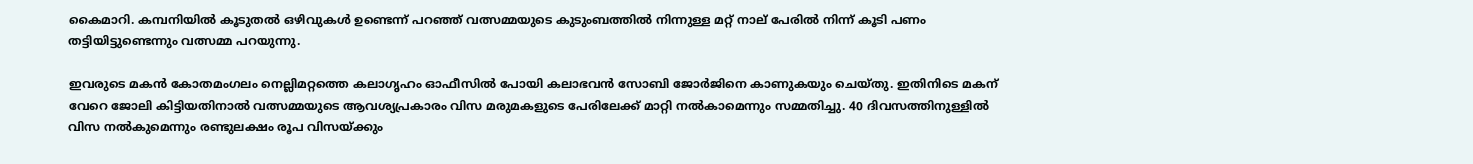കൈമാറി. കമ്പനിയില്‍ കൂടുതല്‍ ഒഴിവുകള്‍ ഉണ്ടെന്ന് പറഞ്ഞ് വത്സമ്മയുടെ കുടുംബത്തില്‍ നിന്നുള്ള മറ്റ് നാല് പേരില്‍ നിന്ന് കൂടി പണം തട്ടിയിട്ടുണ്ടെന്നും വത്സമ്മ പറയുന്നു.

ഇവരുടെ മകന്‍ കോതമംഗലം നെല്ലിമറ്റത്തെ കലാഗൃഹം ഓഫീസില്‍ പോയി കലാഭവന്‍ സോബി ജോര്‍ജിനെ കാണുകയും ചെയ്തു. ഇതിനിടെ മകന് വേറെ ജോലി കിട്ടിയതിനാല്‍ വത്സമ്മയുടെ ആവശ്യപ്രകാരം വിസ മരുമകളുടെ പേരിലേക്ക് മാറ്റി നല്‍കാമെന്നും സമ്മതിച്ചു. 40 ദിവസത്തിനുള്ളില്‍ വിസ നല്‍കുമെന്നും രണ്ടുലക്ഷം രൂപ വിസയ്ക്കും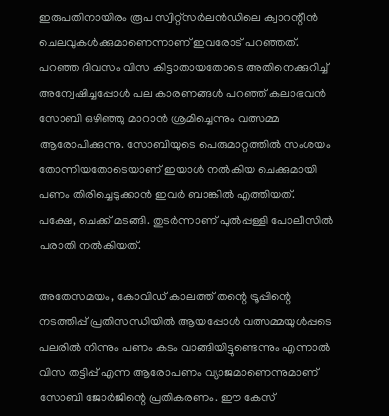ഇരുപതിനായിരം രൂപ സ്വിറ്റ്‌സര്‍ലന്‍ഡിലെ ക്വാറന്റീന്‍ ചെലവുകള്‍ക്കുമാണെന്നാണ് ഇവരോട് പറഞ്ഞത്. പറഞ്ഞ ദിവസം വിസ കിട്ടാതായതോടെ അതിനെക്കുറിച്ച് അന്വേഷിച്ചപ്പോള്‍ പല കാരണങ്ങള്‍ പറഞ്ഞ് കലാഭവന്‍ സോബി ഒഴിഞ്ഞു മാറാന്‍ ശ്രമിച്ചെന്നും വത്സമ്മ ആരോപിക്കുന്നു. സോബിയുടെ പെരുമാറ്റത്തില്‍ സംശയം തോന്നിയതോടെയാണ് ഇയാള്‍ നല്‍കിയ ചെക്കുമായി പണം തിരിച്ചെടുക്കാന്‍ ഇവര്‍ ബാങ്കില്‍ എത്തിയത്. പക്ഷേ, ചെക്ക് മടങ്ങി. തുടര്‍ന്നാണ് പുല്‍പ്പള്ളി പോലീസില്‍ പരാതി നല്‍കിയത്.

അതേസമയം, കോവിഡ് കാലത്ത് തന്റെ ട്രൂപ്പിന്റെ നടത്തിപ്പ് പ്രതിസന്ധിയില്‍ ആയപ്പോള്‍ വത്സമ്മയുള്‍പ്പടെ പലരില്‍ നിന്നും പണം കടം വാങ്ങിയിട്ടുണ്ടെന്നും എന്നാല്‍ വിസ തട്ടിപ്പ് എന്ന ആരോപണം വ്യാജമാണെന്നുമാണ് സോബി ജോര്‍ജിന്റെ പ്രതികരണം. ഈ കേസ്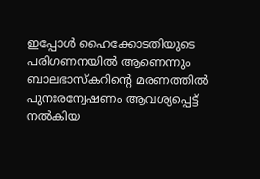ഇപ്പോള്‍ ഹൈക്കോടതിയുടെ പരിഗണനയില്‍ ആണെന്നും ബാലഭാസ്‌കറിന്റെ മരണത്തില്‍ പുനഃരന്വേഷണം ആവശ്യപ്പെട്ട് നല്‍കിയ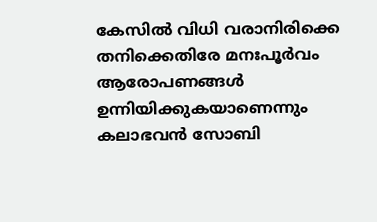കേസില്‍ വിധി വരാനിരിക്കെ തനിക്കെതിരേ മനഃപൂര്‍വം ആരോപണങ്ങള്‍ ഉന്നിയിക്കുകയാണെന്നും കലാഭവന്‍ സോബി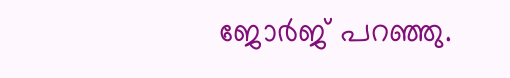ജോര്‍ജ് പറഞ്ഞു.